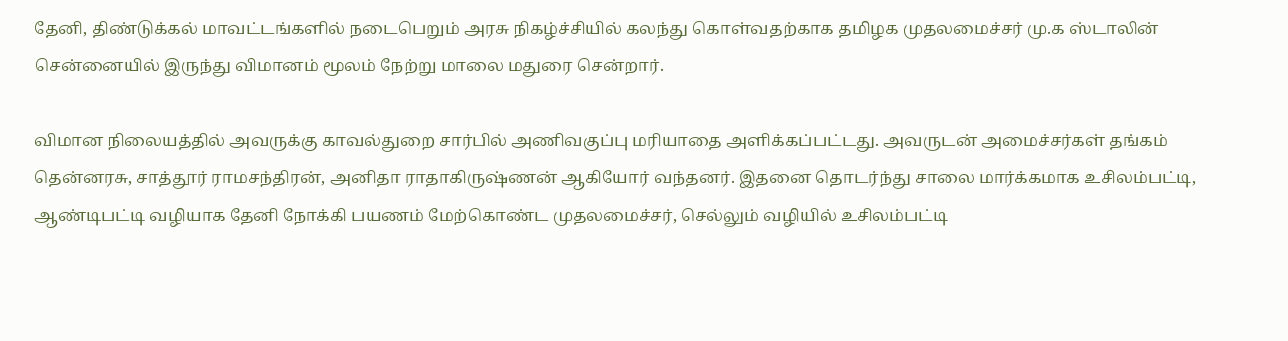தேனி, திண்டுக்கல் மாவட்டங்களில் நடைபெறும் அரசு நிகழ்ச்சியில் கலந்து கொள்வதற்காக தமிழக முதலமைச்சர் மு.க ஸ்டாலின் சென்னையில் இருந்து விமானம் மூலம் நேற்று மாலை மதுரை சென்றார்.

விமான நிலையத்தில் அவருக்கு காவல்துறை சார்பில் அணிவகுப்பு மரியாதை அளிக்கப்பட்டது. அவருடன் அமைச்சர்கள் தங்கம் தென்னரசு, சாத்தூர் ராமசந்திரன், அனிதா ராதாகிருஷ்ணன் ஆகியோர் வந்தனர். இதனை தொடர்ந்து சாலை மார்க்கமாக உசிலம்பட்டி, ஆண்டிபட்டி வழியாக தேனி நோக்கி பயணம் மேற்கொண்ட முதலமைச்சர், செல்லும் வழியில் உசிலம்பட்டி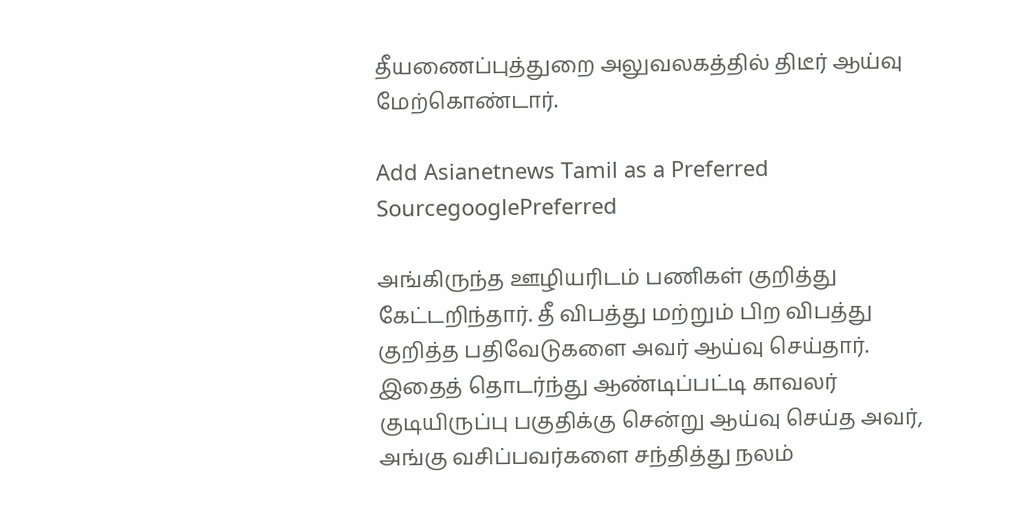தீயணைப்புத்துறை அலுவலகத்தில் திடீர் ஆய்வு மேற்கொண்டார்.

Add Asianetnews Tamil as a Preferred SourcegooglePreferred

அங்கிருந்த ஊழியரிடம் பணிகள் குறித்து கேட்டறிந்தார். தீ விபத்து மற்றும் பிற விபத்து குறித்த பதிவேடுகளை அவர் ஆய்வு செய்தார். இதைத் தொடர்ந்து ஆண்டிப்பட்டி காவலர் குடியிருப்பு பகுதிக்கு சென்று ஆய்வு செய்த அவர், அங்கு வசிப்பவர்களை சந்தித்து நலம்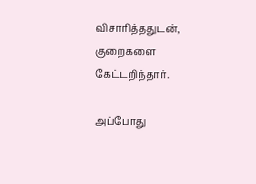விசாரித்ததுடன், குறைகளை கேட்டறிந்தார்.

அப்போது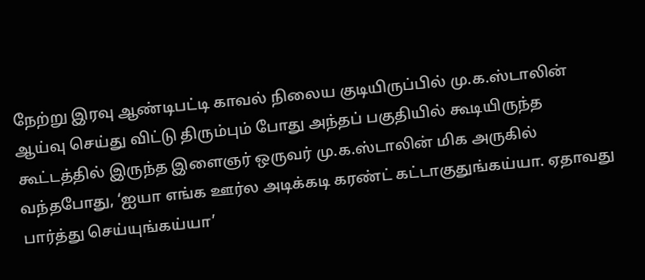நேற்று இரவு ஆண்டிபட்டி காவல் நிலைய குடியிருப்பில் மு.க.ஸ்டாலின் ஆய்வு செய்து விட்டு திரும்பும் போது அந்தப் பகுதியில் கூடியிருந்த கூட்டத்தில் இருந்த இளைஞர் ஒருவர் மு.க.ஸ்டாலின் மிக அருகில் வந்தபோது, ‘ஐயா எங்க ஊர்ல அடிக்கடி கரண்ட் கட்டாகுதுங்கய்யா. ஏதாவது பார்த்து செய்யுங்கய்யா’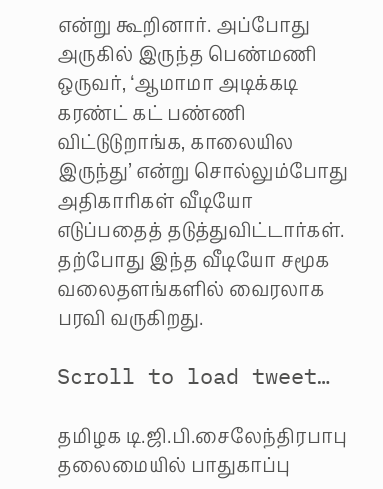என்று கூறினார். அப்போது அருகில் இருந்த பெண்மணி ஒருவர், ‘ஆமாமா அடிக்கடி கரண்ட் கட் பண்ணி விட்டுடுறாங்க, காலையில இருந்து’ என்று சொல்லும்போது அதிகாரிகள் வீடியோ எடுப்பதைத் தடுத்துவிட்டார்கள். தற்போது இந்த வீடியோ சமூக வலைதளங்களில் வைரலாக பரவி வருகிறது.

Scroll to load tweet…

தமிழக டி.ஜி.பி.சைலேந்திரபாபு தலைமையில் பாதுகாப்பு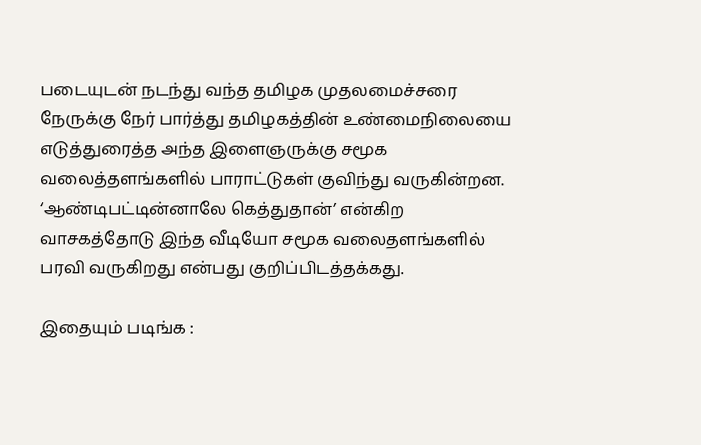படையுடன் நடந்து வந்த தமிழக முதலமைச்சரை நேருக்கு நேர் பார்த்து தமிழகத்தின் உண்மைநிலையை எடுத்துரைத்த அந்த இளைஞருக்கு சமூக வலைத்தளங்களில் பாராட்டுகள் குவிந்து வருகின்றன. ‘ஆண்டிபட்டின்னாலே கெத்துதான்’ என்கிற வாசகத்தோடு இந்த வீடியோ சமூக வலைதளங்களில் பரவி வருகிறது என்பது குறிப்பிடத்தக்கது.

இதையும் படிங்க :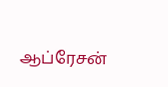ஆப்ரேசன்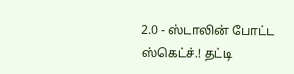2.0 - ஸ்டாலின் போட்ட ஸ்கெட்ச்.! தட்டி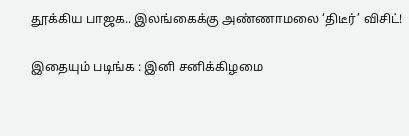தூக்கிய பாஜக.. இலங்கைக்கு அண்ணாமலை ‘திடீர்’ விசிட்!

இதையும் படிங்க : இனி சனிக்கிழமை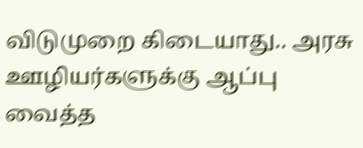விடுமுறை கிடையாது.. அரசு ஊழியர்களுக்கு ஆப்பு வைத்த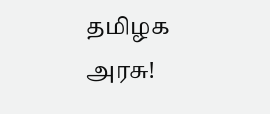தமிழக அரசு!